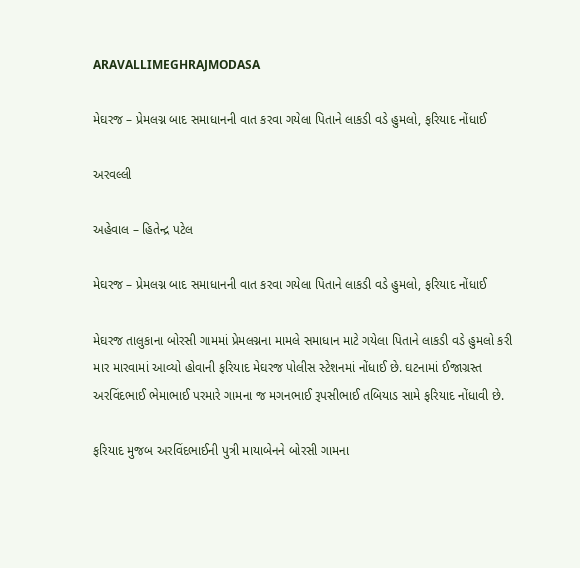ARAVALLIMEGHRAJMODASA

મેઘરજ – પ્રેમલગ્ન બાદ સમાધાનની વાત કરવા ગયેલા પિતાને લાકડી વડે હુમલો, ફરિયાદ નોંધાઈ

અરવલ્લી

અહેવાલ – હિતેન્દ્ર પટેલ

મેઘરજ – પ્રેમલગ્ન બાદ સમાધાનની વાત કરવા ગયેલા પિતાને લાકડી વડે હુમલો, ફરિયાદ નોંધાઈ

મેઘરજ તાલુકાના બોરસી ગામમાં પ્રેમલગ્નના મામલે સમાધાન માટે ગયેલા પિતાને લાકડી વડે હુમલો કરી માર મારવામાં આવ્યો હોવાની ફરિયાદ મેઘરજ પોલીસ સ્ટેશનમાં નોંધાઈ છે. ઘટનામાં ઈજાગ્રસ્ત અરવિંદભાઈ ભેમાભાઈ પરમારે ગામના જ મગનભાઈ રૂપસીભાઈ તબિયાડ સામે ફરિયાદ નોંધાવી છે.

ફરિયાદ મુજબ અરવિંદભાઈની પુત્રી માયાબેનને બોરસી ગામના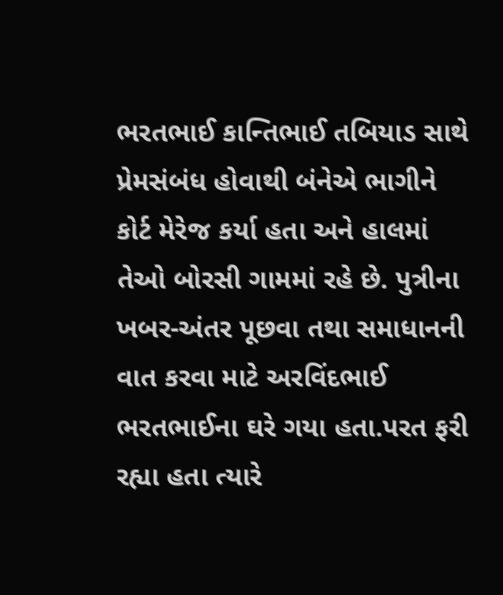ભરતભાઈ કાન્તિભાઈ તબિયાડ સાથે પ્રેમસંબંધ હોવાથી બંનેએ ભાગીને કોર્ટ મેરેજ કર્યા હતા અને હાલમાં તેઓ બોરસી ગામમાં રહે છે. પુત્રીના ખબર-અંતર પૂછવા તથા સમાધાનની વાત કરવા માટે અરવિંદભાઈ ભરતભાઈના ઘરે ગયા હતા.પરત ફરી રહ્યા હતા ત્યારે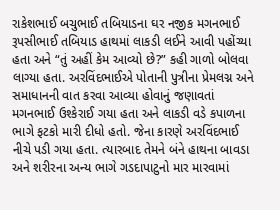રાકેશભાઈ બચુભાઈ તબિયાડના ઘર નજીક મગનભાઈ રૂપસીભાઈ તબિયાડ હાથમાં લાકડી લઈને આવી પહોંચ્યા હતા અને “તું અહીં કેમ આવ્યો છે?” કહી ગાળો બોલવા લાગ્યા હતા. અરવિંદભાઈએ પોતાની પુત્રીના પ્રેમલગ્ન અને સમાધાનની વાત કરવા આવ્યા હોવાનું જણાવતાં મગનભાઈ ઉશ્કેરાઈ ગયા હતા અને લાકડી વડે કપાળના ભાગે ફટકો મારી દીધો હતો. જેના કારણે અરવિંદભાઈ નીચે પડી ગયા હતા. ત્યારબાદ તેમને બંને હાથના બાવડા અને શરીરના અન્ય ભાગે ગડદાપાટુનો માર મારવામાં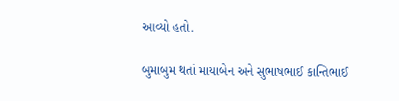આવ્યો હતો.

બુમાબુમ થતાં માયાબેન અને સુભાષભાઈ કાન્તિભાઈ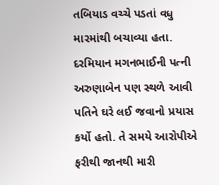તબિયાડ વચ્ચે પડતાં વધુ મારમાંથી બચાવ્યા હતા. દરમિયાન મગનભાઈની પત્ની અરુણાબેન પણ સ્થળે આવી પતિને ઘરે લઈ જવાનો પ્રયાસ કર્યો હતો. તે સમયે આરોપીએ ફરીથી જાનથી મારી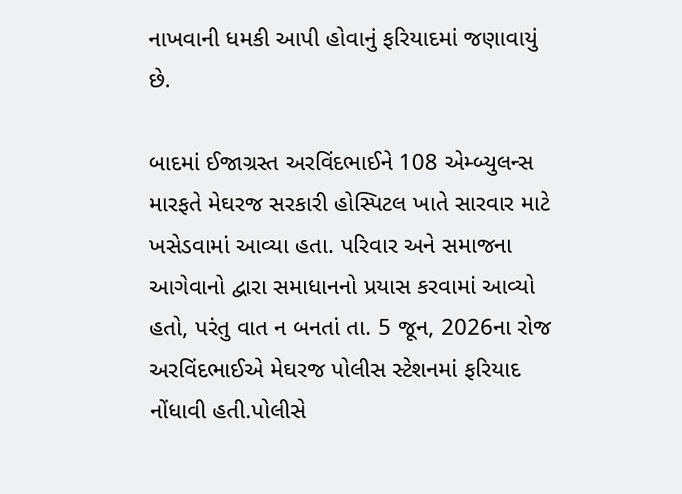નાખવાની ધમકી આપી હોવાનું ફરિયાદમાં જણાવાયું છે.

બાદમાં ઈજાગ્રસ્ત અરવિંદભાઈને 108 એમ્બ્યુલન્સ મારફતે મેઘરજ સરકારી હોસ્પિટલ ખાતે સારવાર માટે ખસેડવામાં આવ્યા હતા. પરિવાર અને સમાજના આગેવાનો દ્વારા સમાધાનનો પ્રયાસ કરવામાં આવ્યો હતો, પરંતુ વાત ન બનતાં તા. 5 જૂન, 2026ના રોજ અરવિંદભાઈએ મેઘરજ પોલીસ સ્ટેશનમાં ફરિયાદ નોંધાવી હતી.પોલીસે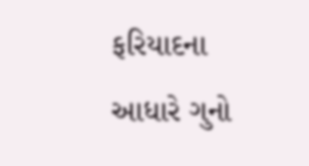ફરિયાદના આધારે ગુનો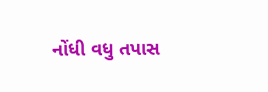નોંધી વધુ તપાસ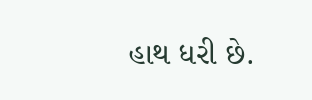હાથ ધરી છે.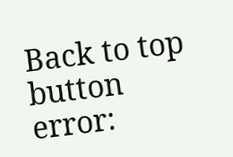Back to top button
error: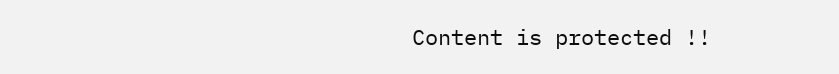Content is protected !!